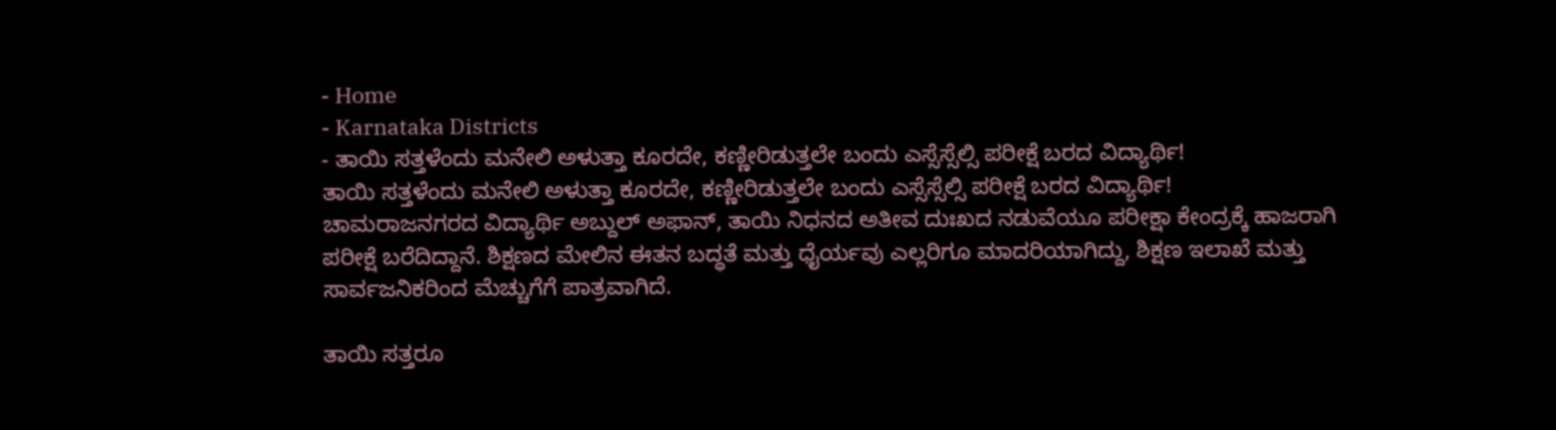- Home
- Karnataka Districts
- ತಾಯಿ ಸತ್ತಳೆಂದು ಮನೇಲಿ ಅಳುತ್ತಾ ಕೂರದೇ, ಕಣ್ಣೀರಿಡುತ್ತಲೇ ಬಂದು ಎಸ್ಸೆಸ್ಸೆಲ್ಸಿ ಪರೀಕ್ಷೆ ಬರದ ವಿದ್ಯಾರ್ಥಿ!
ತಾಯಿ ಸತ್ತಳೆಂದು ಮನೇಲಿ ಅಳುತ್ತಾ ಕೂರದೇ, ಕಣ್ಣೀರಿಡುತ್ತಲೇ ಬಂದು ಎಸ್ಸೆಸ್ಸೆಲ್ಸಿ ಪರೀಕ್ಷೆ ಬರದ ವಿದ್ಯಾರ್ಥಿ!
ಚಾಮರಾಜನಗರದ ವಿದ್ಯಾರ್ಥಿ ಅಬ್ದುಲ್ ಅಫಾನ್, ತಾಯಿ ನಿಧನದ ಅತೀವ ದುಃಖದ ನಡುವೆಯೂ ಪರೀಕ್ಷಾ ಕೇಂದ್ರಕ್ಕೆ ಹಾಜರಾಗಿ ಪರೀಕ್ಷೆ ಬರೆದಿದ್ದಾನೆ. ಶಿಕ್ಷಣದ ಮೇಲಿನ ಈತನ ಬದ್ಧತೆ ಮತ್ತು ಧೈರ್ಯವು ಎಲ್ಲರಿಗೂ ಮಾದರಿಯಾಗಿದ್ದು, ಶಿಕ್ಷಣ ಇಲಾಖೆ ಮತ್ತು ಸಾರ್ವಜನಿಕರಿಂದ ಮೆಚ್ಚುಗೆಗೆ ಪಾತ್ರವಾಗಿದೆ.

ತಾಯಿ ಸತ್ತರೂ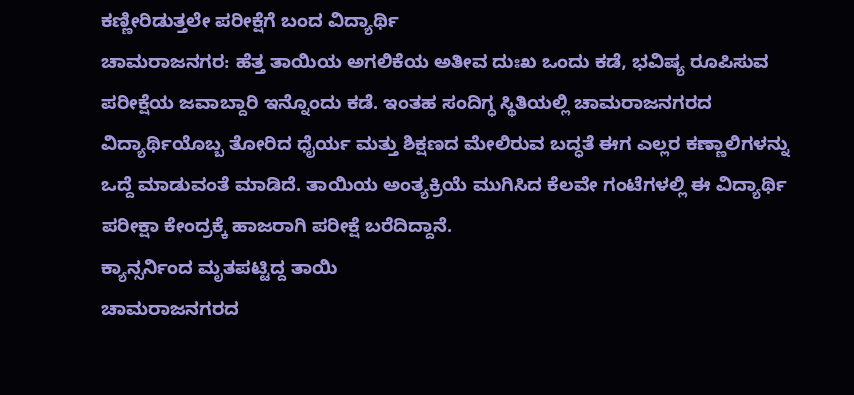ಕಣ್ಣೀರಿಡುತ್ತಲೇ ಪರೀಕ್ಷೆಗೆ ಬಂದ ವಿದ್ಯಾರ್ಥಿ
ಚಾಮರಾಜನಗರ: ಹೆತ್ತ ತಾಯಿಯ ಅಗಲಿಕೆಯ ಅತೀವ ದುಃಖ ಒಂದು ಕಡೆ, ಭವಿಷ್ಯ ರೂಪಿಸುವ ಪರೀಕ್ಷೆಯ ಜವಾಬ್ದಾರಿ ಇನ್ನೊಂದು ಕಡೆ. ಇಂತಹ ಸಂದಿಗ್ಧ ಸ್ಥಿತಿಯಲ್ಲಿ ಚಾಮರಾಜನಗರದ ವಿದ್ಯಾರ್ಥಿಯೊಬ್ಬ ತೋರಿದ ಧೈರ್ಯ ಮತ್ತು ಶಿಕ್ಷಣದ ಮೇಲಿರುವ ಬದ್ಧತೆ ಈಗ ಎಲ್ಲರ ಕಣ್ಣಾಲಿಗಳನ್ನು ಒದ್ದೆ ಮಾಡುವಂತೆ ಮಾಡಿದೆ. ತಾಯಿಯ ಅಂತ್ಯಕ್ರಿಯೆ ಮುಗಿಸಿದ ಕೆಲವೇ ಗಂಟೆಗಳಲ್ಲಿ ಈ ವಿದ್ಯಾರ್ಥಿ ಪರೀಕ್ಷಾ ಕೇಂದ್ರಕ್ಕೆ ಹಾಜರಾಗಿ ಪರೀಕ್ಷೆ ಬರೆದಿದ್ದಾನೆ.
ಕ್ಯಾನ್ಸರ್ನಿಂದ ಮೃತಪಟ್ಟಿದ್ದ ತಾಯಿ
ಚಾಮರಾಜನಗರದ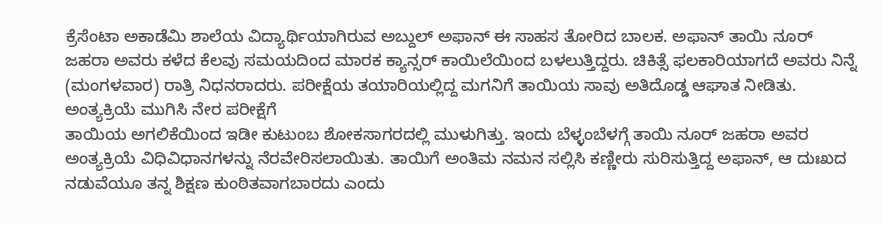ಕ್ರೆಸೆಂಟಾ ಅಕಾಡೆಮಿ ಶಾಲೆಯ ವಿದ್ಯಾರ್ಥಿಯಾಗಿರುವ ಅಬ್ದುಲ್ ಅಫಾನ್ ಈ ಸಾಹಸ ತೋರಿದ ಬಾಲಕ. ಅಫಾನ್ ತಾಯಿ ನೂರ್ ಜಹರಾ ಅವರು ಕಳೆದ ಕೆಲವು ಸಮಯದಿಂದ ಮಾರಕ ಕ್ಯಾನ್ಸರ್ ಕಾಯಿಲೆಯಿಂದ ಬಳಲುತ್ತಿದ್ದರು. ಚಿಕಿತ್ಸೆ ಫಲಕಾರಿಯಾಗದೆ ಅವರು ನಿನ್ನೆ (ಮಂಗಳವಾರ) ರಾತ್ರಿ ನಿಧನರಾದರು. ಪರೀಕ್ಷೆಯ ತಯಾರಿಯಲ್ಲಿದ್ದ ಮಗನಿಗೆ ತಾಯಿಯ ಸಾವು ಅತಿದೊಡ್ಡ ಆಘಾತ ನೀಡಿತು.
ಅಂತ್ಯಕ್ರಿಯೆ ಮುಗಿಸಿ ನೇರ ಪರೀಕ್ಷೆಗೆ
ತಾಯಿಯ ಅಗಲಿಕೆಯಿಂದ ಇಡೀ ಕುಟುಂಬ ಶೋಕಸಾಗರದಲ್ಲಿ ಮುಳುಗಿತ್ತು. ಇಂದು ಬೆಳ್ಳಂಬೆಳಗ್ಗೆ ತಾಯಿ ನೂರ್ ಜಹರಾ ಅವರ ಅಂತ್ಯಕ್ರಿಯೆ ವಿಧಿವಿಧಾನಗಳನ್ನು ನೆರವೇರಿಸಲಾಯಿತು. ತಾಯಿಗೆ ಅಂತಿಮ ನಮನ ಸಲ್ಲಿಸಿ ಕಣ್ಣೀರು ಸುರಿಸುತ್ತಿದ್ದ ಅಫಾನ್, ಆ ದುಃಖದ ನಡುವೆಯೂ ತನ್ನ ಶಿಕ್ಷಣ ಕುಂಠಿತವಾಗಬಾರದು ಎಂದು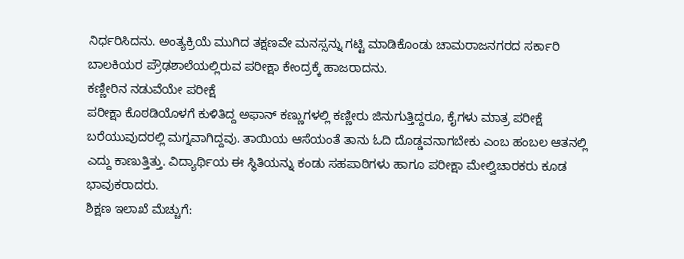ನಿರ್ಧರಿಸಿದನು. ಅಂತ್ಯಕ್ರಿಯೆ ಮುಗಿದ ತಕ್ಷಣವೇ ಮನಸ್ಸನ್ನು ಗಟ್ಟಿ ಮಾಡಿಕೊಂಡು ಚಾಮರಾಜನಗರದ ಸರ್ಕಾರಿ ಬಾಲಕಿಯರ ಪ್ರೌಢಶಾಲೆಯಲ್ಲಿರುವ ಪರೀಕ್ಷಾ ಕೇಂದ್ರಕ್ಕೆ ಹಾಜರಾದನು.
ಕಣ್ಣೀರಿನ ನಡುವೆಯೇ ಪರೀಕ್ಷೆ
ಪರೀಕ್ಷಾ ಕೊಠಡಿಯೊಳಗೆ ಕುಳಿತಿದ್ದ ಅಫಾನ್ ಕಣ್ಣುಗಳಲ್ಲಿ ಕಣ್ಣೀರು ಜಿನುಗುತ್ತಿದ್ದರೂ, ಕೈಗಳು ಮಾತ್ರ ಪರೀಕ್ಷೆ ಬರೆಯುವುದರಲ್ಲಿ ಮಗ್ನವಾಗಿದ್ದವು. ತಾಯಿಯ ಆಸೆಯಂತೆ ತಾನು ಓದಿ ದೊಡ್ಡವನಾಗಬೇಕು ಎಂಬ ಹಂಬಲ ಆತನಲ್ಲಿ ಎದ್ದು ಕಾಣುತ್ತಿತ್ತು. ವಿದ್ಯಾರ್ಥಿಯ ಈ ಸ್ಥಿತಿಯನ್ನು ಕಂಡು ಸಹಪಾಠಿಗಳು ಹಾಗೂ ಪರೀಕ್ಷಾ ಮೇಲ್ವಿಚಾರಕರು ಕೂಡ ಭಾವುಕರಾದರು.
ಶಿಕ್ಷಣ ಇಲಾಖೆ ಮೆಚ್ಚುಗೆ: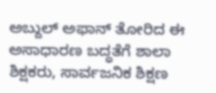ಅಬ್ದುಲ್ ಅಫಾನ್ ತೋರಿದ ಈ ಅಸಾಧಾರಣ ಬದ್ಧತೆಗೆ ಶಾಲಾ ಶಿಕ್ಷಕರು, ಸಾರ್ವಜನಿಕ ಶಿಕ್ಷಣ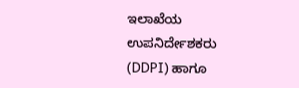ಇಲಾಖೆಯ ಉಪನಿರ್ದೇಶಕರು (DDPI) ಹಾಗೂ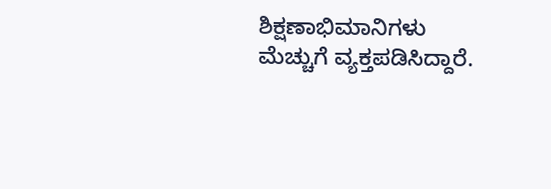ಶಿಕ್ಷಣಾಭಿಮಾನಿಗಳು ಮೆಚ್ಚುಗೆ ವ್ಯಕ್ತಪಡಿಸಿದ್ದಾರೆ.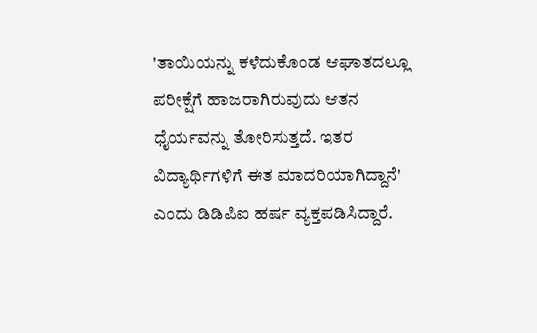'ತಾಯಿಯನ್ನು ಕಳೆದುಕೊಂಡ ಆಘಾತದಲ್ಲೂ ಪರೀಕ್ಷೆಗೆ ಹಾಜರಾಗಿರುವುದು ಆತನ ಧೈರ್ಯವನ್ನು ತೋರಿಸುತ್ತದೆ. ಇತರ ವಿದ್ಯಾರ್ಥಿಗಳಿಗೆ ಈತ ಮಾದರಿಯಾಗಿದ್ದಾನೆ' ಎಂದು ಡಿಡಿಪಿಐ ಹರ್ಷ ವ್ಯಕ್ತಪಡಿಸಿದ್ದಾರೆ.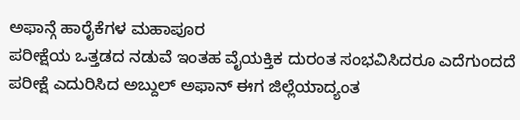ಅಫಾನ್ಗೆ ಹಾರೈಕೆಗಳ ಮಹಾಪೂರ
ಪರೀಕ್ಷೆಯ ಒತ್ತಡದ ನಡುವೆ ಇಂತಹ ವೈಯಕ್ತಿಕ ದುರಂತ ಸಂಭವಿಸಿದರೂ ಎದೆಗುಂದದೆ ಪರೀಕ್ಷೆ ಎದುರಿಸಿದ ಅಬ್ದುಲ್ ಅಫಾನ್ ಈಗ ಜಿಲ್ಲೆಯಾದ್ಯಂತ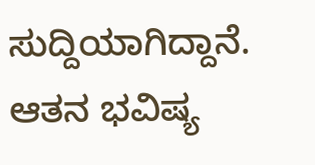ಸುದ್ದಿಯಾಗಿದ್ದಾನೆ. ಆತನ ಭವಿಷ್ಯ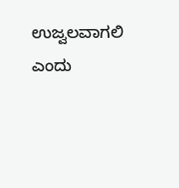ಉಜ್ವಲವಾಗಲಿ ಎಂದು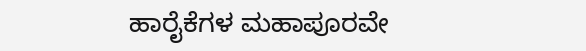ಹಾರೈಕೆಗಳ ಮಹಾಪೂರವೇ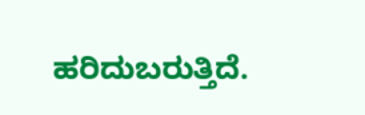ಹರಿದುಬರುತ್ತಿದೆ.